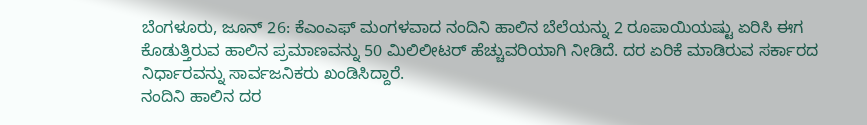ಬೆಂಗಳೂರು, ಜೂನ್ 26: ಕೆಎಂಎಫ್ ಮಂಗಳವಾದ ನಂದಿನಿ ಹಾಲಿನ ಬೆಲೆಯನ್ನು 2 ರೂಪಾಯಿಯಷ್ಟು ಏರಿಸಿ ಈಗ ಕೊಡುತ್ತಿರುವ ಹಾಲಿನ ಪ್ರಮಾಣವನ್ನು 50 ಮಿಲಿಲೀಟರ್ ಹೆಚ್ಚುವರಿಯಾಗಿ ನೀಡಿದೆ. ದರ ಏರಿಕೆ ಮಾಡಿರುವ ಸರ್ಕಾರದ ನಿರ್ಧಾರವನ್ನು ಸಾರ್ವಜನಿಕರು ಖಂಡಿಸಿದ್ದಾರೆ.
ನಂದಿನಿ ಹಾಲಿನ ದರ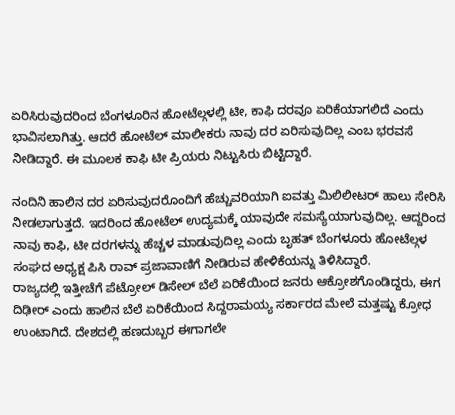ಏರಿಸಿರುವುದರಿಂದ ಬೆಂಗಳೂರಿನ ಹೋಟೆಲ್ಗಳಲ್ಲಿ ಟೀ, ಕಾಫಿ ದರವೂ ಏರಿಕೆಯಾಗಲಿದೆ ಎಂದು ಭಾವಿಸಲಾಗಿತ್ತು. ಆದರೆ ಹೋಟೆಲ್ ಮಾಲೀಕರು ನಾವು ದರ ಏರಿಸುವುದಿಲ್ಲ ಎಂಬ ಭರವಸೆ ನೀಡಿದ್ದಾರೆ. ಈ ಮೂಲಕ ಕಾಫಿ ಟೀ ಪ್ರಿಯರು ನಿಟ್ಟುಸಿರು ಬಿಟ್ಟಿದ್ದಾರೆ.

ನಂದಿನಿ ಹಾಲಿನ ದರ ಏರಿಸುವುದರೊಂದಿಗೆ ಹೆಚ್ಚುವರಿಯಾಗಿ ಐವತ್ತು ಮಿಲಿಲೀಟರ್ ಹಾಲು ಸೇರಿಸಿ ನೀಡಲಾಗುತ್ತದೆ. ಇದರಿಂದ ಹೋಟೆಲ್ ಉದ್ಯಮಕ್ಕೆ ಯಾವುದೇ ಸಮಸ್ಯೆಯಾಗುವುದಿಲ್ಲ. ಆದ್ದರಿಂದ ನಾವು ಕಾಫಿ, ಟೀ ದರಗಳನ್ನು ಹೆಚ್ಚಳ ಮಾಡುವುದಿಲ್ಲ ಎಂದು ಬೃಹತ್ ಬೆಂಗಳೂರು ಹೋಟೆಲ್ಗಳ ಸಂಘದ ಅಧ್ಯಕ್ಷ ಪಿಸಿ ರಾವ್ ಪ್ರಜಾವಾಣಿಗೆ ನೀಡಿರುವ ಹೇಳಿಕೆಯನ್ನು ತಿಳಿಸಿದ್ದಾರೆ.
ರಾಜ್ಯದಲ್ಲಿ ಇತ್ತೀಚೆಗೆ ಪೆಟ್ರೋಲ್ ಡಿಸೇಲ್ ಬೆಲೆ ಏರಿಕೆಯಿಂದ ಜನರು ಆಕ್ರೋಶಗೊಂಡಿದ್ದರು, ಈಗ ದಿಢೀರ್ ಎಂದು ಹಾಲಿನ ಬೆಲೆ ಏರಿಕೆಯಿಂದ ಸಿದ್ದರಾಮಯ್ಯ ಸರ್ಕಾರದ ಮೇಲೆ ಮತ್ತಷ್ಟು ಕ್ರೋಧ ಉಂಟಾಗಿದೆ. ದೇಶದಲ್ಲಿ ಹಣದುಬ್ಬರ ಈಗಾಗಲೇ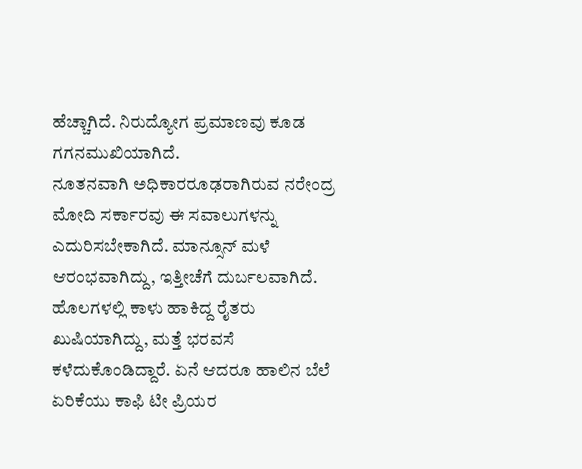ಹೆಚ್ಚಾಗಿದೆ. ನಿರುದ್ಯೋಗ ಪ್ರಮಾಣವು ಕೂಡ ಗಗನಮುಖಿಯಾಗಿದೆ.
ನೂತನವಾಗಿ ಅಧಿಕಾರರೂಢರಾಗಿರುವ ನರೇಂದ್ರ ಮೋದಿ ಸರ್ಕಾರವು ಈ ಸವಾಲುಗಳನ್ನು ಎದುರಿಸಬೇಕಾಗಿದೆ. ಮಾನ್ಸೂನ್ ಮಳೆ ಆರಂಭವಾಗಿದ್ದು, ಇತ್ತೀಚೆಗೆ ದುರ್ಬಲವಾಗಿದೆ. ಹೊಲಗಳಲ್ಲಿ ಕಾಳು ಹಾಕಿದ್ದ ರೈತರು ಖುಷಿಯಾಗಿದ್ದು, ಮತ್ತೆ ಭರವಸೆ ಕಳೆದುಕೊಂಡಿದ್ದಾರೆ. ಏನೆ ಆದರೂ ಹಾಲಿನ ಬೆಲೆ ಏರಿಕೆಯು ಕಾಫಿ ಟೀ ಪ್ರಿಯರ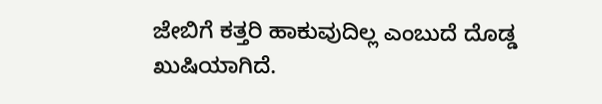ಜೇಬಿಗೆ ಕತ್ತರಿ ಹಾಕುವುದಿಲ್ಲ ಎಂಬುದೆ ದೊಡ್ಡ ಖುಷಿಯಾಗಿದೆ.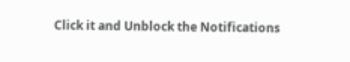Click it and Unblock the Notifications